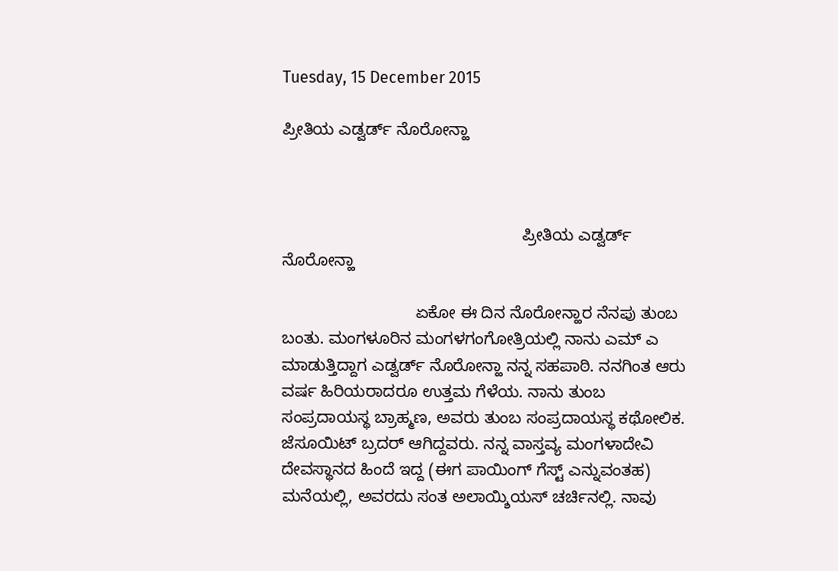Tuesday, 15 December 2015

ಪ್ರೀತಿಯ ಎಡ್ವರ್ಡ್ ನೊರೋನ್ಹಾ



                                                    ಪ್ರೀತಿಯ ಎಡ್ವರ್ಡ್ ನೊರೋನ್ಹಾ

                             ಏಕೋ ಈ ದಿನ ನೊರೋನ್ಹಾರ ನೆನಪು ತುಂಬ ಬಂತು. ಮಂಗಳೂರಿನ ಮಂಗಳಗಂಗೋತ್ರಿಯಲ್ಲಿ ನಾನು ಎಮ್ ಎ ಮಾಡುತ್ತಿದ್ದಾಗ ಎಡ್ವರ್ಡ್ ನೊರೋನ್ಹಾ ನನ್ನ ಸಹಪಾಠಿ. ನನಗಿಂತ ಆರು ವರ್ಷ ಹಿರಿಯರಾದರೂ ಉತ್ತಮ ಗೆಳೆಯ. ನಾನು ತುಂಬ ಸಂಪ್ರದಾಯಸ್ಥ ಬ್ರಾಹ್ಮಣ, ಅವರು ತುಂಬ ಸಂಪ್ರದಾಯಸ್ಥ ಕಥೋಲಿಕ. ಜೆಸೂಯಿಟ್ ಬ್ರದರ್ ಆಗಿದ್ದವರು. ನನ್ನ ವಾಸ್ತವ್ಯ ಮಂಗಳಾದೇವಿ ದೇವಸ್ಥಾನದ ಹಿಂದೆ ಇದ್ದ (ಈಗ ಪಾಯಿಂಗ್ ಗೆಸ್ಟ್ ಎನ್ನುವಂತಹ) ಮನೆಯಲ್ಲಿ, ಅವರದು ಸಂತ ಅಲಾಯ್ಶಿಯಸ್ ಚರ್ಚಿನಲ್ಲಿ. ನಾವು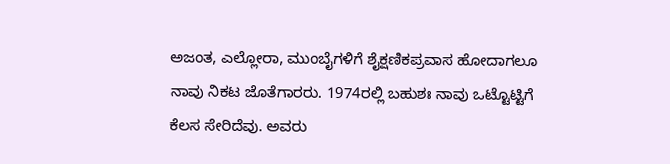ಅಜಂತ, ಎಲ್ಲೋರಾ, ಮುಂಬೈಗಳಿಗೆ ಶೈಕ್ಷಣಿಕಪ್ರವಾಸ ಹೋದಾಗಲೂ ನಾವು ನಿಕಟ ಜೊತೆಗಾರರು. 1974ರಲ್ಲಿ ಬಹುಶಃ ನಾವು ಒಟ್ಟೊಟ್ಟಿಗೆ ಕೆಲಸ ಸೇರಿದೆವು. ಅವರು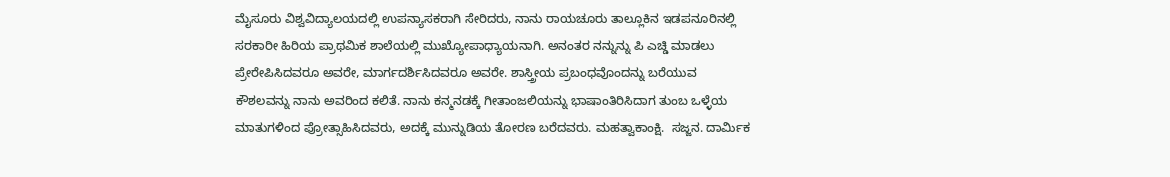ಮೈಸೂರು ವಿಶ್ವವಿದ್ಯಾಲಯದಲ್ಲಿ ಉಪನ್ಯಾಸಕರಾಗಿ ಸೇರಿದರು, ನಾನು ರಾಯಚೂರು ತಾಲ್ಲೂಕಿನ ಇಡಪನೂರಿನಲ್ಲಿ ಸರಕಾರೀ ಹಿರಿಯ ಪ್ರಾಥಮಿಕ ಶಾಲೆಯಲ್ಲಿ ಮುಖ್ಯೋಪಾಧ್ಯಾಯನಾಗಿ. ಅನಂತರ ನನ್ನುನ್ನು ಪಿ ಎಚ್ಡಿ ಮಾಡಲು ಪ್ರೇರೇಪಿಸಿದವರೂ ಅವರೇ, ಮಾರ್ಗದರ್ಶಿಸಿದವರೂ ಅವರೇ. ಶಾಸ್ತ್ರೀಯ ಪ್ರಬಂಧವೊಂದನ್ನು ಬರೆಯುವ ಕೌಶಲವನ್ನು ನಾನು ಅವರಿಂದ ಕಲಿತೆ. ನಾನು ಕನ್ಮನಡಕ್ಕೆ ಗೀತಾಂಜಲಿಯನ್ನು ಭಾಷಾಂತಿರಿಸಿದಾಗ ತುಂಬ ಒಳ್ಳೆಯ ಮಾತುಗಳಿಂದ ಪ್ರೋತ್ಸಾಹಿಸಿದವರು, ಅದಕ್ಕೆ ಮುನ್ನುಡಿಯ ತೋರಣ ಬರೆದವರು. ಮಹತ್ವಾಕಾಂಕ್ಷಿ.  ಸಜ್ಜನ. ದಾರ್ಮಿಕ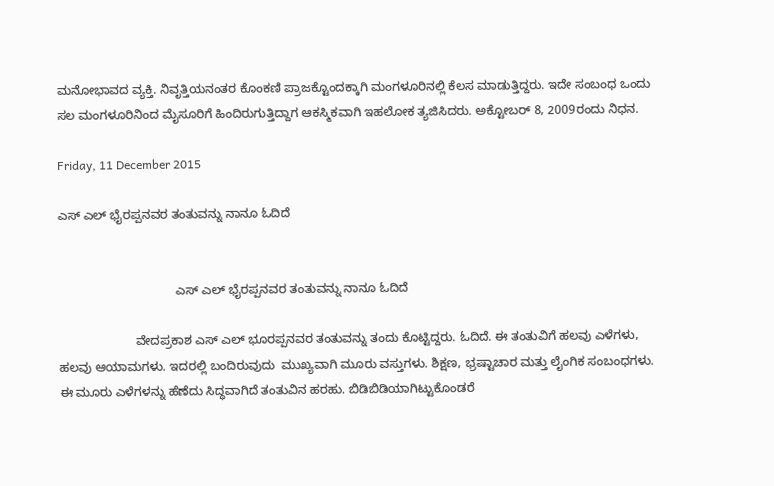ಮನೋಭಾವದ ವ್ಯಕ್ತಿ. ನಿವೃತ್ತಿಯನಂತರ ಕೊಂಕಣಿ ಪ್ರಾಜಕ್ಟೊಂದಕ್ಕಾಗಿ ಮಂಗಳೂರಿನಲ್ಲಿ ಕೆಲಸ ಮಾಡುತ್ತಿದ್ದರು. ಇದೇ ಸಂಬಂಧ ಒಂದು ಸಲ ಮಂಗಳೂರಿನಿಂದ ಮೈಸೂರಿಗೆ ಹಿಂದಿರುಗುತ್ತಿದ್ದಾಗ ಆಕಸ್ಮಿಕವಾಗಿ ಇಹಲೋಕ ತ್ಯಜಿಸಿದರು. ಅಕ್ಟೋಬರ್ 8, 2009ರಂದು ನಿಧನ.

Friday, 11 December 2015

ಎಸ್ ಎಲ್ ಭೈರಪ್ಪನವರ ತಂತುವನ್ನು ನಾನೂ ಓದಿದೆ


                                  ಎಸ್ ಎಲ್ ಭೈರಪ್ಪನವರ ತಂತುವನ್ನು ನಾನೂ ಓದಿದೆ

                      ವೇದಪ್ರಕಾಶ ಎಸ್ ಎಲ್ ಭೂರಪ್ಪನವರ ತಂತುವನ್ನು ತಂದು ಕೊಟ್ಟಿದ್ದರು. ಓದಿದೆ. ಈ ತಂತುವಿಗೆ ಹಲವು ಎಳೆಗಳು, ಹಲವು ಆಯಾಮಗಳು. ಇದರಲ್ಲಿ ಬಂದಿರುವುದು  ಮುಖ್ಯವಾಗಿ ಮೂರು ವಸ್ತುಗಳು. ಶಿಕ್ಷಣ, ಭ್ರಷ್ಟಾಚಾರ ಮತ್ತು ಲೈಂಗಿಕ ಸಂಬಂಧಗಳು. ಈ ಮೂರು ಎಳೆಗಳನ್ನು ಹೆಣೆದು ಸಿದ್ಧವಾಗಿದೆ ತಂತುವಿನ ಹರಹು. ಬಿಡಿಬಿಡಿಯಾಗಿಟ್ಟುಕೊಂಡರೆ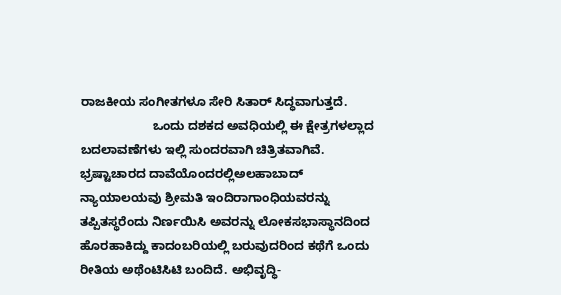ರಾಜಕೀಯ ಸಂಗೀತಗಳೂ ಸೇರಿ ಸಿತಾರ್ ಸಿದ್ಧವಾಗುತ್ತದೆ.
                     ಒಂದು ದಶಕದ ಅವಧಿಯಲ್ಲಿ ಈ ಕ್ಷೇತ್ರಗಳಲ್ಲಾದ ಬದಲಾವಣೆಗಳು ಇಲ್ಲಿ ಸುಂದರವಾಗಿ ಚಿತ್ರಿತವಾಗಿವೆ. ಭ್ರಷ್ಟಾಚಾರದ ದಾವೆಯೊಂದರಲ್ಲಿಅಲಹಾಬಾದ್ ನ್ಯಾಯಾಲಯವು ಶ್ರೀಮತಿ ಇಂದಿರಾಗಾಂಧಿಯವರನ್ನು ತಪ್ಪಿತಸ್ಥರೆಂದು ನಿರ್ಣಯಿಸಿ ಅವರನ್ನು ಲೋಕಸಭಾಸ್ಥಾನದಿಂದ ಹೊರಹಾಕಿದ್ದು ಕಾದಂಬರಿಯಲ್ಲಿ ಬರುವುದರಿಂದ ಕಥೆಗೆ ಒಂದು ರೀತಿಯ ಅಥೆಂಟಿಸಿಟಿ ಬಂದಿದೆ. ಅಭಿವೃದ್ಧಿ-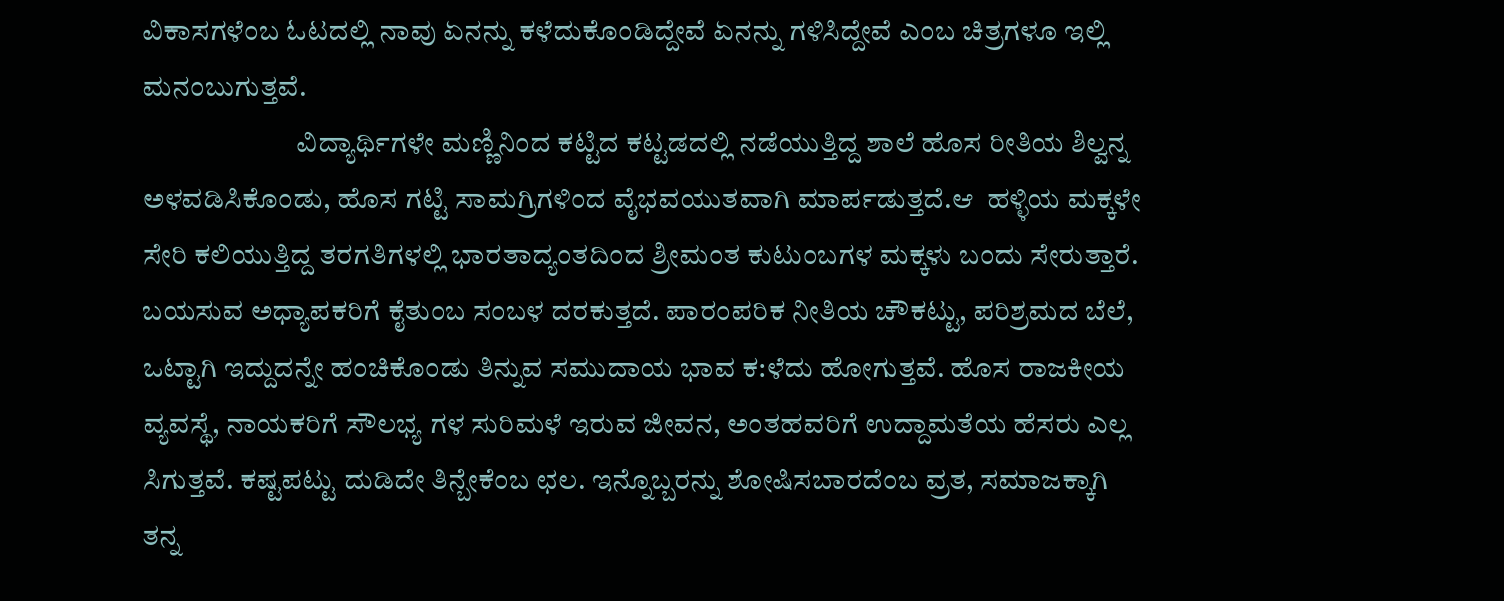ವಿಕಾಸಗಳೆಂಬ ಓಟದಲ್ಲಿ ನಾವು ಏನನ್ನು ಕಳೆದುಕೊಂಡಿದ್ದೇವೆ ಏನನ್ನು ಗಳಿಸಿದ್ದೇವೆ ಎಂಬ ಚಿತ್ರಗಳೂ ಇಲ್ಲಿ ಮನಂಬುಗುತ್ತವೆ.
                           ವಿದ್ಯಾರ್ಥಿಗಳೇ ಮಣ್ಣಿನಿಂದ ಕಟ್ಟಿದ ಕಟ್ಟಡದಲ್ಲಿ ನಡೆಯುತ್ತಿದ್ದ ಶಾಲೆ ಹೊಸ ರೀತಿಯ ಶಿಲ್ವನ್ನ ಅಳವಡಿಸಿಕೊಂಡು, ಹೊಸ ಗಟ್ಟಿ ಸಾಮಗ್ರಿಗಳಿಂದ ವೈಭವಯುತವಾಗಿ ಮಾರ್ಪಡುತ್ತದೆ.ಆ  ಹಳ್ಳಿಯ ಮಕ್ಕಳೇ ಸೇರಿ ಕಲಿಯುತ್ತಿದ್ದ ತರಗತಿಗಳಲ್ಲಿ ಭಾರತಾದ್ಯಂತದಿಂದ ಶ್ರೀಮಂತ ಕುಟುಂಬಗಳ ಮಕ್ಕಳು ಬಂದು ಸೇರುತ್ತಾರೆ. ಬಯಸುವ ಅಧ್ಯಾಪಕರಿಗೆ ಕೈತುಂಬ ಸಂಬಳ ದರಕುತ್ತದೆ. ಪಾರಂಪರಿಕ ನೀತಿಯ ಚೌಕಟ್ಟು, ಪರಿಶ್ರಮದ ಬೆಲೆ, ಒಟ್ಟಾಗಿ ಇದ್ದುದನ್ನೇ ಹಂಚಿಕೊಂಡು ತಿನ್ನುವ ಸಮುದಾಯ ಭಾವ ಕ:ಳೆದು ಹೋಗುತ್ತವೆ. ಹೊಸ ರಾಜಕೀಯ ವ್ಯವಸ್ಥೆ, ನಾಯಕರಿಗೆ ಸೌಲಭ್ಯ ಗಳ ಸುರಿಮಳೆ ಇರುವ ಜೀವನ, ಅಂತಹವರಿಗೆ ಉದ್ದಾಮತೆಯ ಹೆಸರು ಎಲ್ಲ ಸಿಗುತ್ತವೆ. ಕಷ್ಟಪಟ್ಟು ದುಡಿದೇ ತಿನ್ಬೇಕೆಂಬ ಛಲ. ಇನ್ನೊಬ್ಬರನ್ನು ಶೋಷಿಸಬಾರದೆಂಬ ವ್ರತ, ಸಮಾಜಕ್ಕಾಗಿ ತನ್ನ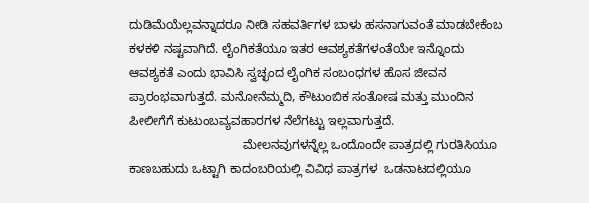ದುಡಿಮೆಯೆಲ್ಲವನ್ನಾದರೂ ನೀಡಿ ಸಹವರ್ತಿಗಳ ಬಾಳು ಹಸನಾಗುವಂತೆ ಮಾಡಬೇಕೆಂಬ ಕಳಕಳಿ ನಷ್ಟವಾಗಿದೆ. ಲೈಂಗಿಕತೆಯೂ ಇತರ ಆವಶ್ಯಕತೆಗಳಂತೆಯೇ ಇನ್ನೊಂದು ಆವಶ್ಯಕತೆ ಎಂದು ಭಾವಿಸಿ ಸ್ವಚ್ಛಂದ ಲೈಂಗಿಕ ಸಂಬಂಧಗಳ ಹೊಸ ಜೀವನ ಪ್ರಾರಂಭವಾಗುತ್ತದೆ. ಮನೋನೆಮ್ಮದಿ, ಕೌಟುಂಬಿಕ ಸಂತೋಷ ಮತ್ತು ಮುಂದಿನ ಪೀಲೀಗೆಗೆ ಕುಟುಂಬವ್ಯವಹಾರಗಳ ನೆಲೆಗಟ್ಟು ಇಲ್ಲವಾಗುತ್ತದೆ.
                                 ಮೇಲನವುಗಳನ್ನೆಲ್ಲ ಒಂದೊಂದೇ ಪಾತ್ರದಲ್ಲಿ ಗುರತಿಸಿಯೂ ಕಾಣಬಹುದು ಒಟ್ಟಾಗಿ ಕಾದಂಬರಿಯಲ್ಲಿ ವಿವಿಧ ಪಾತ್ರಗಳ  ಒಡನಾಟದಲ್ಲಿಯೂ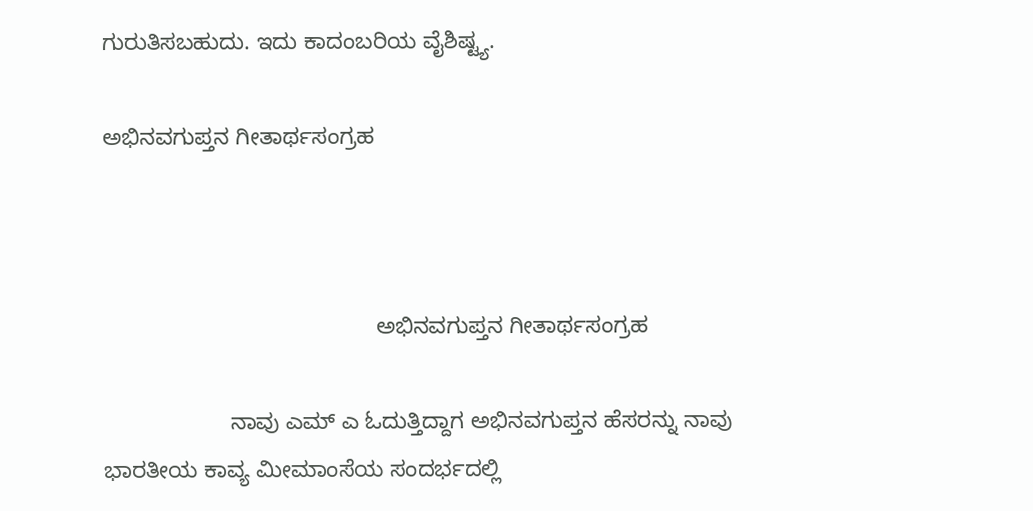ಗುರುತಿಸಬಹುದು. ಇದು ಕಾದಂಬರಿಯ ವೈಶಿಷ್ಟ್ಯ.

ಅಭಿನವಗುಪ್ತನ ಗೀತಾರ್ಥಸಂಗ್ರಹ



                                           ಅಭಿನವಗುಪ್ತನ ಗೀತಾರ್ಥಸಂಗ್ರಹ

                    ನಾವು ಎಮ್ ಎ ಓದುತ್ತಿದ್ದಾಗ ಅಭಿನವಗುಪ್ತನ ಹೆಸರನ್ನು ನಾವು ಭಾರತೀಯ ಕಾವ್ಯ ಮೀಮಾಂಸೆಯ ಸಂದರ್ಭದಲ್ಲಿ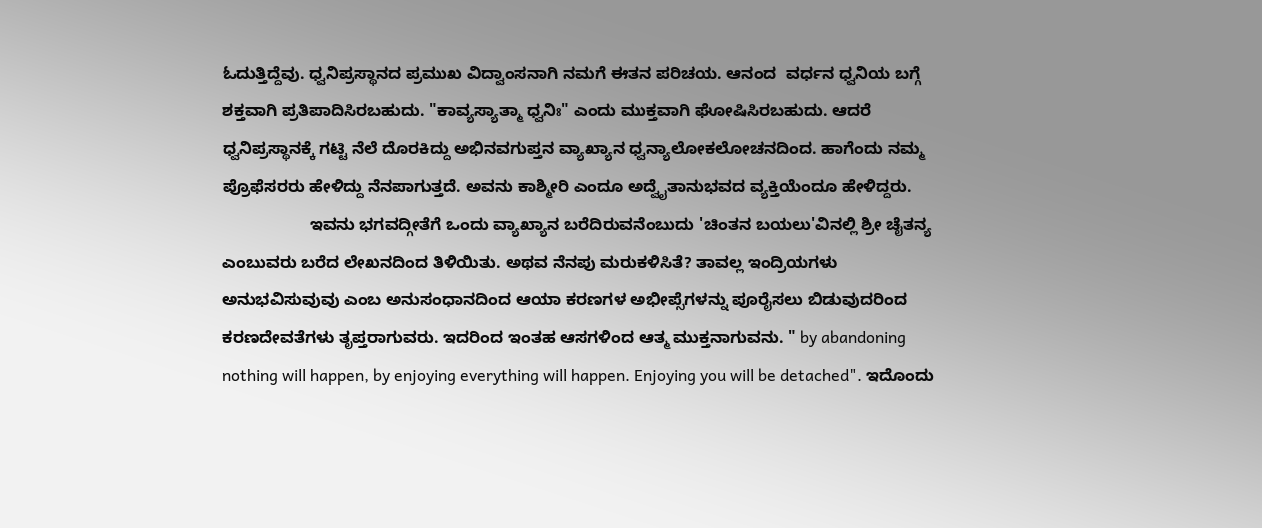ಓದುತ್ತಿದ್ದೆವು. ಧ್ವನಿಪ್ರಸ್ಥಾನದ ಪ್ರಮುಖ ವಿದ್ವಾಂಸನಾಗಿ ನಮಗೆ ಈತನ ಪರಿಚಯ. ಆನಂದ  ವರ್ಧನ ಧ್ವನಿಯ ಬಗ್ಗೆ ಶಕ್ತವಾಗಿ ಪ್ರತಿಪಾದಿಸಿರಬಹುದು. "ಕಾವ್ಯಸ್ಯಾತ್ಮಾ ಧ್ವನಿಃ" ಎಂದು ಮುಕ್ತವಾಗಿ ಘೋಷಿಸಿರಬಹುದು. ಆದರೆ ಧ್ವನಿಪ್ರಸ್ಥಾನಕ್ಕೆ ಗಟ್ಟಿ ನೆಲೆ ದೊರಕಿದ್ದು ಅಭಿನವಗುಪ್ತನ ವ್ಯಾಖ್ಯಾನ ಧ್ವನ್ಯಾಲೋಕಲೋಚನದಿಂದ. ಹಾಗೆಂದು ನಮ್ಮ ಪ್ರೊಫೆಸರರು ಹೇಳಿದ್ದು ನೆನಪಾಗುತ್ತದೆ. ಅವನು ಕಾಶ್ಮೀರಿ ಎಂದೂ ಅದ್ವೈತಾನುಭವದ ವ್ಯಕ್ತಿಯೆಂದೂ ಹೇಳಿದ್ದರು.
                   ಇವನು ಭಗವದ್ಗೀತೆಗೆ ಒಂದು ವ್ಯಾಖ್ಯಾನ ಬರೆದಿರುವನೆಂಬುದು 'ಚಿಂತನ ಬಯಲು'ವಿನಲ್ಲಿ ಶ್ರೀ ಚೈತನ್ಯ ಎಂಬುವರು ಬರೆದ ಲೇಖನದಿಂದ ತಿಳಿಯಿತು. ಅಥವ ನೆನಪು ಮರುಕಳಿಸಿತೆ? ತಾವಲ್ಲ ಇಂದ್ರಿಯಗಳು ಅನುಭವಿಸುವುವು ಎಂಬ ಅನುಸಂಧಾನದಿಂದ ಆಯಾ ಕರಣಗಳ ಅಭೀಪ್ಸೆಗಳನ್ನು ಪೂರೈಸಲು ಬಿಡುವುದರಿಂದ  ಕರಣದೇವತೆಗಳು ತೃಪ್ತರಾಗುವರು. ಇದರಿಂದ ಇಂತಹ ಆಸಗಳಿಂದ ಆತ್ಮ ಮುಕ್ತನಾಗುವನು. " by abandoning nothing will happen, by enjoying everything will happen. Enjoying you will be detached". ಇದೊಂದು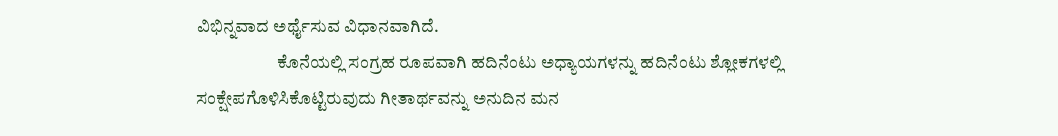ವಿಭಿನ್ನವಾದ ಅರ್ಥೈಸುವ ವಿಧಾನವಾಗಿದೆ.
                       ಕೊನೆಯಲ್ಲಿ ಸಂಗ್ರಹ ರೂಪವಾಗಿ ಹದಿನೆಂಟು ಅಧ್ಯಾಯಗಳನ್ನು ಹದಿನೆಂಟು ಶ್ಲೋಕಗಳಲ್ಲಿ ಸಂಕ್ಷೇಪಗೊಳಿಸಿಕೊಟ್ಟಿರುವುದು ಗೀತಾರ್ಥವನ್ನು ಅನುದಿನ ಮನ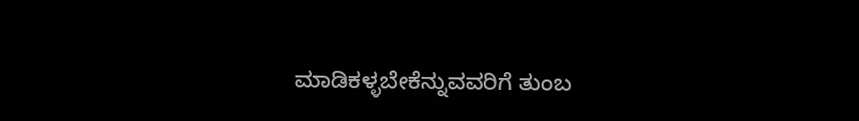ಮಾಡಿಕಳ್ಳಬೇಕೆನ್ನುವವರಿಗೆ ತುಂಬ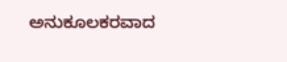ಅನುಕೂಲಕರವಾದ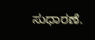ಸುಧಾರಣೆ.